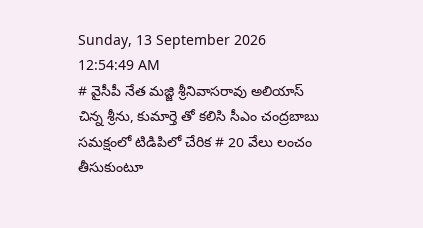Sunday, 13 September 2026 12:54:49 AM
# వైసీపీ నేత మజ్జి శ్రీనివాసరావు అలియాస్ చిన్న శ్రీను, కుమార్తె తో కలిసి సీఎం చంద్రబాబు సమక్షంలో టిడిపిలో చేరిక # 20 వేలు లంచం తీసుకుంటూ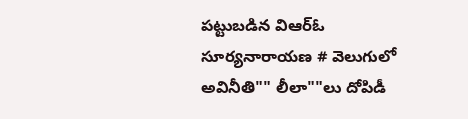పట్టుబడిన విఆర్ఓ సూర్యనారాయణ # వెలుగులో అవినీతి"" లీలా""లు దోపిడీ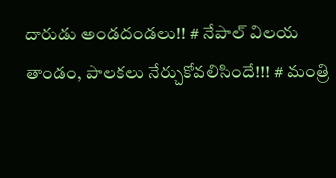దారుడు అండదండలు!! # నేపాల్ విలయ తాండం, పాలకలు నేర్చుకోవలిసిందే!!! # మంత్రి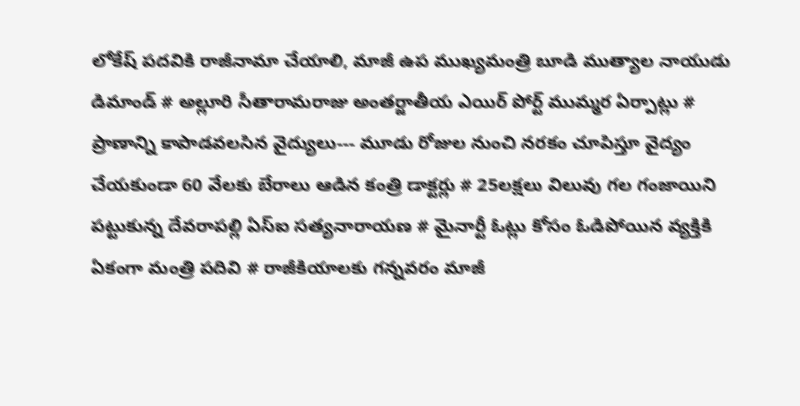లోకేష్ పదవికి రాజీనామా చేయాలి, మాజీ ఉప ముఖ్యమంత్రి బూడి ముత్యాల నాయుడు డిమాండ్ # అల్లూరి సీతారామరాజు అంతర్జాతీయ ఎయిర్ పోర్ట్ ముమ్మర ఏర్పాట్లు # ప్రాణాన్ని కాపాడవలసిన వైద్యులు--- మూడు రోజుల నుంచి నరకం చూపిస్తూ వైద్యం చేయకుండా 60 వేలకు బేరాలు ఆడిన కంత్రి డాక్టర్లు # 25లక్షలు విలువు గల గంజాయిని పట్టుకున్న దేవరాపల్లి ఏస్ఐ సత్యనారాయణ # మైనార్టీ ఓట్లు కోసం ఓడిపోయిన వ్యక్తికి ఏకంగా మంత్రి పదివి # రాజీకియాలకు గన్నవరం మాజీ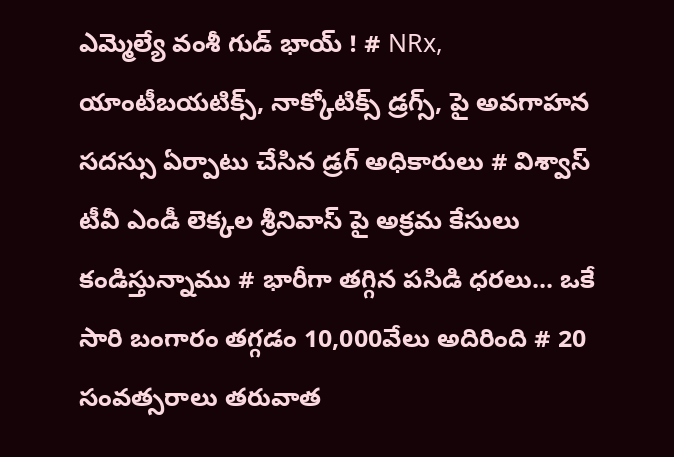ఎమ్మెల్యే వంశీ గుడ్ భాయ్ ! # NRx, యాంటీబయటిక్స్, నాక్కోటిక్స్ డ్రగ్స్, పై అవగాహన సదస్సు ఏర్పాటు చేసిన డ్రగ్ అధికారులు # విశ్వాస్ టీవీ ఎండీ లెక్కల శ్రీనివాస్ పై అక్రమ కేసులు కండిస్తున్నాము # భారీగా తగ్గిన పసిడి ధరలు... ఒకే సారి బంగారం తగ్గడం 10,000వేలు అదిరింది # 20 సంవత్సరాలు తరువాత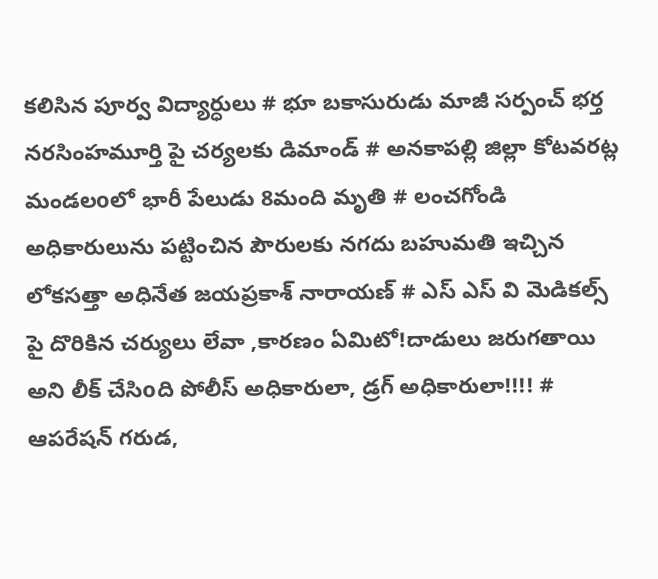కలిసిన పూర్వ విద్యార్ధులు # భూ బకాసురుడు మాజీ సర్పంచ్ భర్త నరసింహమూర్తి పై చర్యలకు డిమాండ్ # అనకాపల్లి జిల్లా కోటవరట్ల మండలoలో భారీ పేలుడు 8మంది మృతి # లంచగోండి అధికారులును పట్టించిన పౌరులకు నగదు బహుమతి ఇచ్చిన లోకసత్తా అధినేత జయప్రకాశ్ నారాయణ్ # ఎస్ ఎస్ వి మెడికల్స్ పై దొరికిన చర్యులు లేవా ,కారణం ఏమిటో!దాడులు జరుగతాయి అని లీక్ చేసిoది పోలీస్ అధికారులా, డ్రగ్ అధికారులా!!!! # ఆపరేషన్ గరుడ,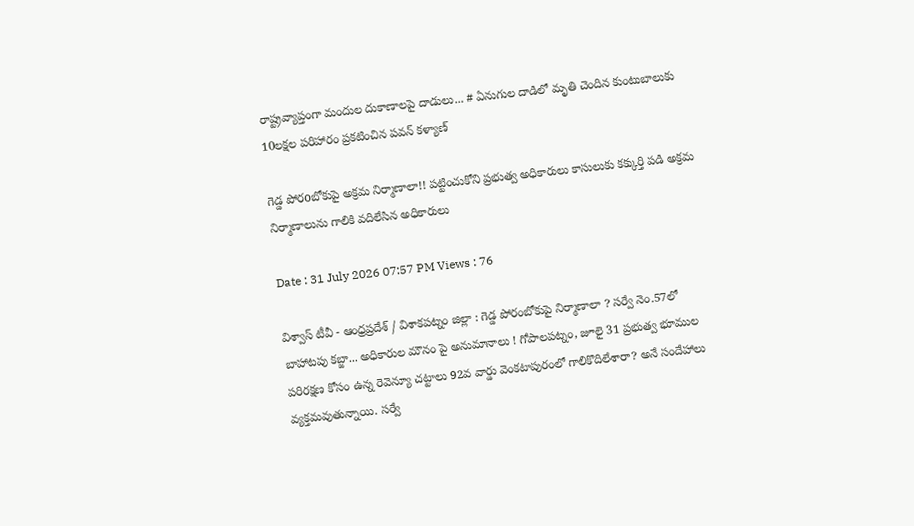రాష్ట్రవ్యాప్తంగా మందుల దుకాణాలపై దాడులు... # ఏనుగుల దాడిలో మృతి చెందిన కుంటుబాలుకు 10లక్షల పరిహారం ప్రకటించిన పవన్ కళ్యాణ్

గెడ్డ పోరoబోకుపై అక్రమ నిర్మాణాలా!! పట్టించుకోని ప్రభుత్వ అధికారులు కాసులుకు కక్కుర్తి పడి అక్రమ నిర్మాణాలును గాలికి వదిలేసిన అధికారులు

Date : 31 July 2026 07:57 PM Views : 76

విశ్వాస్ టీవీ - ఆంధ్రప్రదేశ్ / విశాకపట్నం జిల్లా : గెడ్డ పోరంబోకుపై నిర్మాణాలా ? సర్వే నెం.57లో బాహాటపు కబ్జా... అధికారుల మౌనం పై అనుమానాలు ! గోపాలపట్నం, జూలై 31 ప్రభుత్వ భూముల పరిరక్షణ కోసం ఉన్న రెవెన్యూ చట్టాలు 92వ వార్డు వెంకటాపురంలో గాలికొదిలేశారా? అనే సందేహాలు వ్యక్తమవుతున్నాయి. సర్వే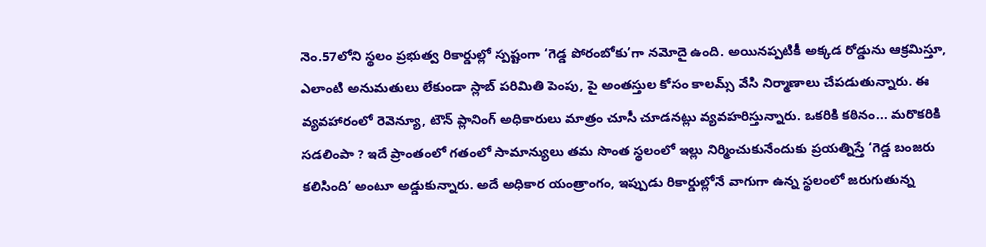నెం.57లోని స్థలం ప్రభుత్వ రికార్డుల్లో స్పష్టంగా ‘గెడ్డ పోరంబోకు’గా నమోదై ఉంది. అయినప్పటికీ అక్కడ రోడ్డును ఆక్రమిస్తూ, ఎలాంటి అనుమతులు లేకుండా స్లాబ్ పరిమితి పెంపు, పై అంతస్తుల కోసం కాలమ్స్ వేసి నిర్మాణాలు చేపడుతున్నారు. ఈ వ్యవహారంలో రెవెన్యూ, టౌన్ ప్లానింగ్ అధికారులు మాత్రం చూసీ చూడనట్లు వ్యవహరిస్తున్నారు. ఒకరికి కఠినం... మరొకరికి సడలింపా ? ఇదే ప్రాంతంలో గతంలో సామాన్యులు తమ సొంత స్థలంలో ఇల్లు నిర్మించుకునేందుకు ప్రయత్నిస్తే ‘గెడ్డ బంజరు కలిసింది’ అంటూ అడ్డుకున్నారు. అదే అధికార యంత్రాంగం, ఇప్పుడు రికార్డుల్లోనే వాగుగా ఉన్న స్థలంలో జరుగుతున్న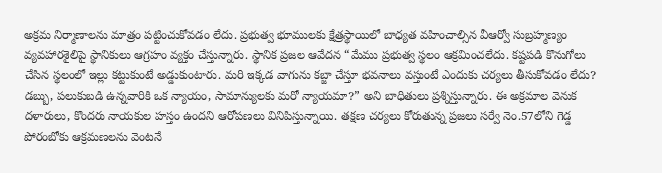అక్రమ నిర్మాణాలను మాత్రం పట్టించుకోవడం లేదు. ప్రభుత్వ భూములకు క్షేత్రస్థాయిలో బాధ్యత వహించాల్సిన వీఆర్వో సుబ్రహ్మణ్యం వ్యవహారశైలిపై స్థానికులు ఆగ్రహం వ్యక్తం చేస్తున్నారు. స్థానిక ప్రజల ఆవేదన “మేము ప్రభుత్వ స్థలం ఆక్రమించలేదు. కష్టపడి కొనుగోలు చేసిన స్థలంలో ఇల్లు కట్టుకుంటే అడ్డుకుంటారు. మరి ఇక్కడ వాగును కబ్జా చేస్తూ భవనాలు వస్తుంటే ఎందుకు చర్యలు తీసుకోవడం లేదు? డబ్బు, పలుకుబడి ఉన్నవారికి ఒక న్యాయం, సామాన్యులకు మరో న్యాయమా?” అని బాధితులు ప్రశ్నిస్తున్నారు. ఈ అక్రమాల వెనుక దళారులు, కొందరు నాయకుల హస్తం ఉందని ఆరోపణలు వినిపిస్తున్నాయి. తక్షణ చర్యలు కోరుతున్న ప్రజలు సర్వే నెం.57లోని గెడ్డ పోరంబోకు ఆక్రమణలను వెంటనే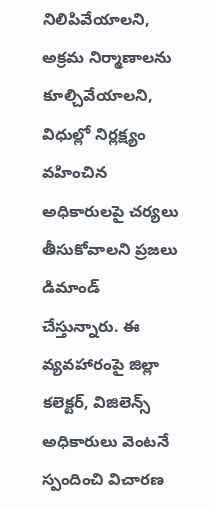నిలిపివేయాలని, అక్రమ నిర్మాణాలను కూల్చివేయాలని, విధుల్లో నిర్లక్ష్యం వహించిన అధికారులపై చర్యలు తీసుకోవాలని ప్రజలు డిమాండ్ చేస్తున్నారు. ఈ వ్యవహారంపై జిల్లా కలెక్టర్, విజిలెన్స్ అధికారులు వెంటనే స్పందించి విచారణ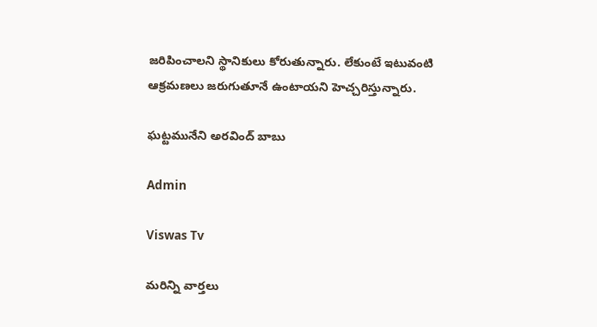జరిపించాలని స్థానికులు కోరుతున్నారు. లేకుంటే ఇటువంటి ఆక్రమణలు జరుగుతూనే ఉంటాయని హెచ్చరిస్తున్నారు.

ఘట్టమునేని అరవింద్ బాబు

Admin

Viswas Tv

మరిన్ని వార్తలు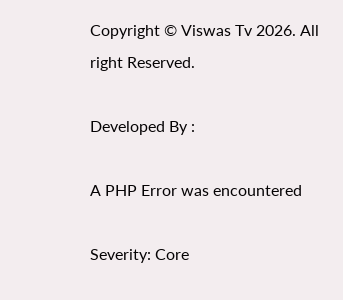Copyright © Viswas Tv 2026. All right Reserved.

Developed By :

A PHP Error was encountered

Severity: Core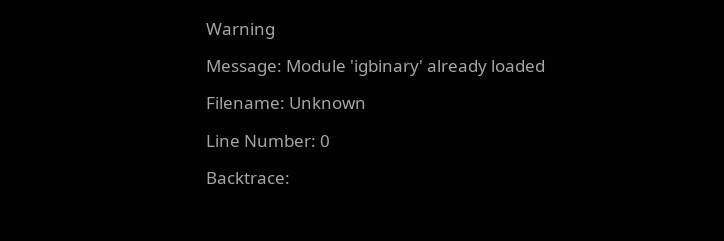Warning

Message: Module 'igbinary' already loaded

Filename: Unknown

Line Number: 0

Backtrace: